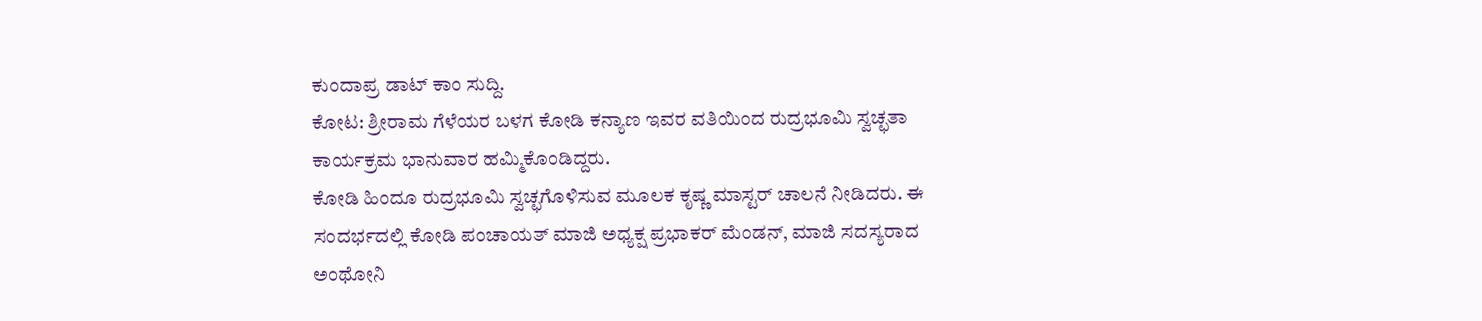ಕುಂದಾಪ್ರ ಡಾಟ್ ಕಾಂ ಸುದ್ದಿ.
ಕೋಟ: ಶ್ರೀರಾಮ ಗೆಳೆಯರ ಬಳಗ ಕೋಡಿ ಕನ್ಯಾಣ ಇವರ ವತಿಯಿಂದ ರುದ್ರಭೂಮಿ ಸ್ವಚ್ಛತಾ ಕಾರ್ಯಕ್ರಮ ಭಾನುವಾರ ಹಮ್ಮಿಕೊಂಡಿದ್ದರು.
ಕೋಡಿ ಹಿಂದೂ ರುದ್ರಭೂಮಿ ಸ್ವಚ್ಛಗೊಳಿಸುವ ಮೂಲಕ ಕೃಷ್ಣ ಮಾಸ್ಟರ್ ಚಾಲನೆ ನೀಡಿದರು. ಈ ಸಂದರ್ಭದಲ್ಲಿ ಕೋಡಿ ಪಂಚಾಯತ್ ಮಾಜಿ ಅಧ್ಯಕ್ಷ ಪ್ರಭಾಕರ್ ಮೆಂಡನ್, ಮಾಜಿ ಸದಸ್ಯರಾದ ಅಂಥೋನಿ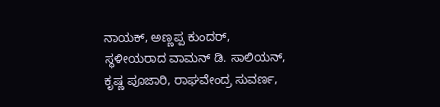ನಾಯಕ್, ಅಣ್ಣಪ್ಪ ಕುಂದರ್, ಸ್ಥಳೀಯರಾದ ವಾಮನ್ ಡಿ. ಸಾಲಿಯನ್, ಕೃಷ್ಣ ಪೂಜಾರಿ, ರಾಘವೇಂದ್ರ ಸುವರ್ಣ,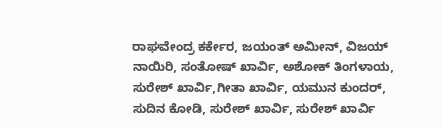ರಾಘವೇಂದ್ರ ಕರ್ಕೇರ, ಜಯಂತ್ ಅಮೀನ್, ವಿಜಯ್ ನಾಯಿರಿ, ಸಂತೋಷ್ ಖಾರ್ವಿ, ಅಶೋಕ್ ತಿಂಗಳಾಯ, ಸುರೇಶ್ ಖಾರ್ವಿ,ಗೀತಾ ಖಾರ್ವಿ, ಯಮುನ ಕುಂದರ್, ಸುದಿನ ಕೋಡಿ, ಸುರೇಶ್ ಖಾರ್ವಿ, ಸುರೇಶ್ ಖಾರ್ವಿ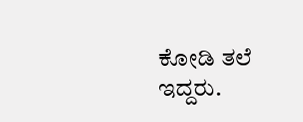ಕೋಡಿ ತಲೆ ಇದ್ದರು.